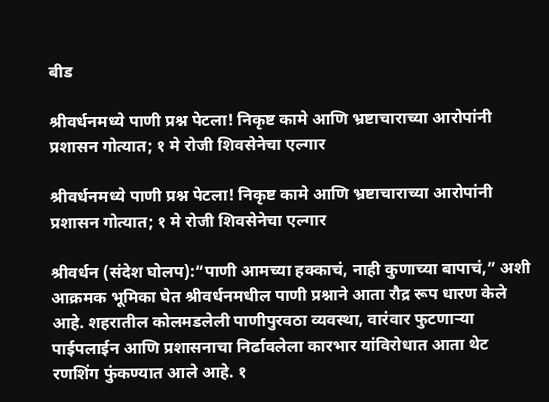बीड

श्रीवर्धनमध्ये पाणी प्रश्न पेटला! निकृष्ट कामे आणि भ्रष्टाचाराच्या आरोपांनी प्रशासन गोत्यात; १ मे रोजी शिवसेनेचा एल्गार

श्रीवर्धनमध्ये पाणी प्रश्न पेटला! निकृष्ट कामे आणि भ्रष्टाचाराच्या आरोपांनी प्रशासन गोत्यात; १ मे रोजी शिवसेनेचा एल्गार

श्रीवर्धन (संदेश घोलप):“पाणी आमच्या हक्काचं, नाही कुणाच्या बापाचं,” अशी आक्रमक भूमिका घेत श्रीवर्धनमधील पाणी प्रश्नाने आता रौद्र रूप धारण केले आहे. शहरातील कोलमडलेली पाणीपुरवठा व्यवस्था, वारंवार फुटणाऱ्या पाईपलाईन आणि प्रशासनाचा निर्ढावलेला कारभार यांविरोधात आता थेट रणशिंग फुंकण्यात आले आहे. १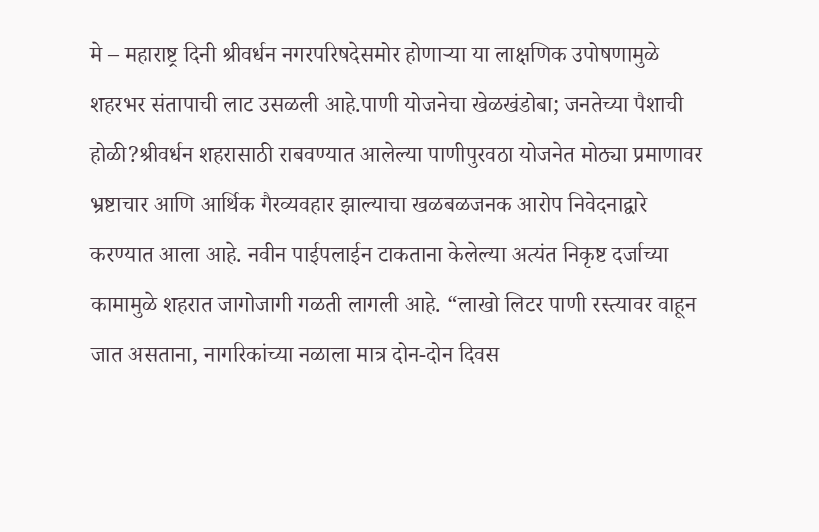मे – महाराष्ट्र दिनी श्रीवर्धन नगरपरिषदेसमोर होणाऱ्या या लाक्षणिक उपोषणामुळे शहरभर संतापाची लाट उसळली आहे.पाणी योजनेचा खेळखंडोबा; जनतेच्या पैशाची होळी?श्रीवर्धन शहरासाठी राबवण्यात आलेल्या पाणीपुरवठा योजनेत मोठ्या प्रमाणावर भ्रष्टाचार आणि आर्थिक गैरव्यवहार झाल्याचा खळबळजनक आरोप निवेदनाद्वारे करण्यात आला आहे. नवीन पाईपलाईन टाकताना केलेल्या अत्यंत निकृष्ट दर्जाच्या कामामुळे शहरात जागोजागी गळती लागली आहे. “लाखो लिटर पाणी रस्त्यावर वाहून जात असताना, नागरिकांच्या नळाला मात्र दोन-दोन दिवस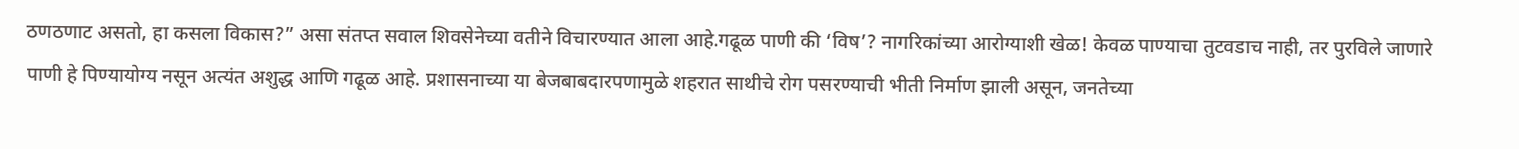ठणठणाट असतो, हा कसला विकास?” असा संतप्त सवाल शिवसेनेच्या वतीने विचारण्यात आला आहे.गढूळ पाणी की ‘विष’? नागरिकांच्या आरोग्याशी खेळ! केवळ पाण्याचा तुटवडाच नाही, तर पुरविले जाणारे पाणी हे पिण्यायोग्य नसून अत्यंत अशुद्ध आणि गढूळ आहे. प्रशासनाच्या या बेजबाबदारपणामुळे शहरात साथीचे रोग पसरण्याची भीती निर्माण झाली असून, जनतेच्या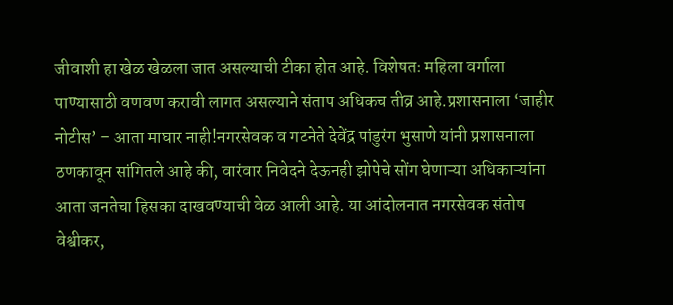जीवाशी हा खेळ खेळला जात असल्याची टीका होत आहे. विशेषतः महिला वर्गाला पाण्यासाठी वणवण करावी लागत असल्याने संताप अधिकच तीव्र आहे.प्रशासनाला ‘जाहीर नोटीस’ – आता माघार नाही!नगरसेवक व गटनेते देवेंद्र पांडुरंग भुसाणे यांनी प्रशासनाला ठणकावून सांगितले आहे की, वारंवार निवेदने देऊनही झोपेचे सोंग घेणाऱ्या अधिकाऱ्यांना आता जनतेचा हिसका दाखवण्याची वेळ आली आहे. या आंदोलनात नगरसेवक संतोष वेश्वीकर,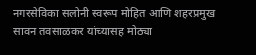नगरसेविका सलोनी स्वरूप मोहित आणि शहरप्रमुख सावन तवसाळकर यांच्यासह मोठ्या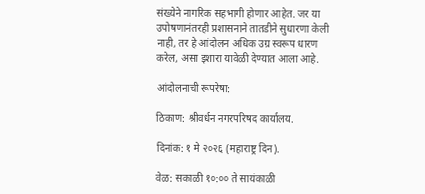संख्येने नागरिक सहभागी होणार आहेत. जर या उपोषणानंतरही प्रशासनाने तातडीने सुधारणा केली नाही, तर हे आंदोलन अधिक उग्र स्वरूप धारण करेल, असा इशारा यावेळी देण्यात आला आहे.

आंदोलनाची रूपरेषा:

ठिकाण: श्रीवर्धन नगरपरिषद कार्यालय.

दिनांक: १ मे २०२६ (महाराष्ट्र दिन).

वेळ: सकाळी १०:०० ते सायंकाळी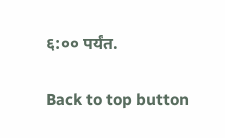६:०० पर्यंत.

Back to top button